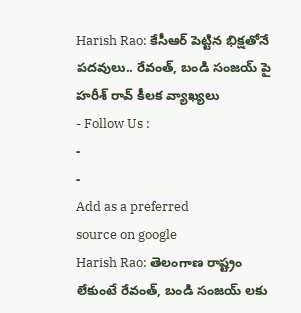Harish Rao: కేసీఆర్ పెట్టిన భిక్షతోనే పదవులు.. రేవంత్, బండి సంజయ్ పై హరీశ్ రావ్ కీలక వ్యాఖ్యలు
- Follow Us :
-
-
Add as a preferred
source on google
Harish Rao: తెలంగాణ రాష్ట్రం లేకుంటే రేవంత్, బండి సంజయ్ లకు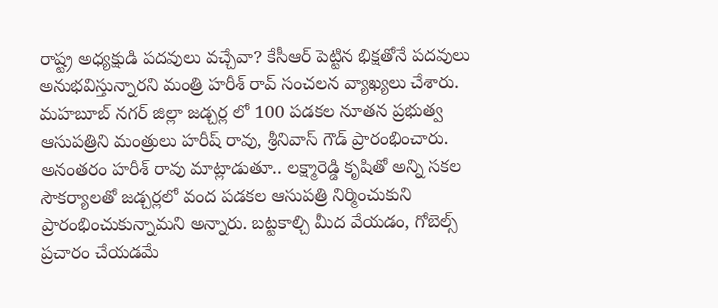రాష్ట్ర అధ్యక్షుడి పదవులు వచ్చేవా? కేసీఆర్ పెట్టిన భిక్షతోనే పదవులు అనుభవిస్తున్నారని మంత్రి హరీశ్ రావ్ సంచలన వ్యాఖ్యలు చేశారు. మహబూబ్ నగర్ జిల్లా జడ్చర్ల లో 100 పడకల నూతన ప్రభుత్వ ఆసుపత్రిని మంత్రులు హరీష్ రావు, శ్రీనివాస్ గౌడ్ ప్రారంభించారు. అనంతరం హరీశ్ రావు మాట్లాడుతూ.. లక్ష్మారెడ్డి కృషితో అన్ని సకల సౌకర్యాలతో జడ్చర్లలో వంద పడకల ఆసుపత్రి నిర్మించుకుని ప్రారంభించుకున్నామని అన్నారు. బట్టకాల్చి మీద వేయడం, గోబెల్స్ ప్రచారం చేయడమే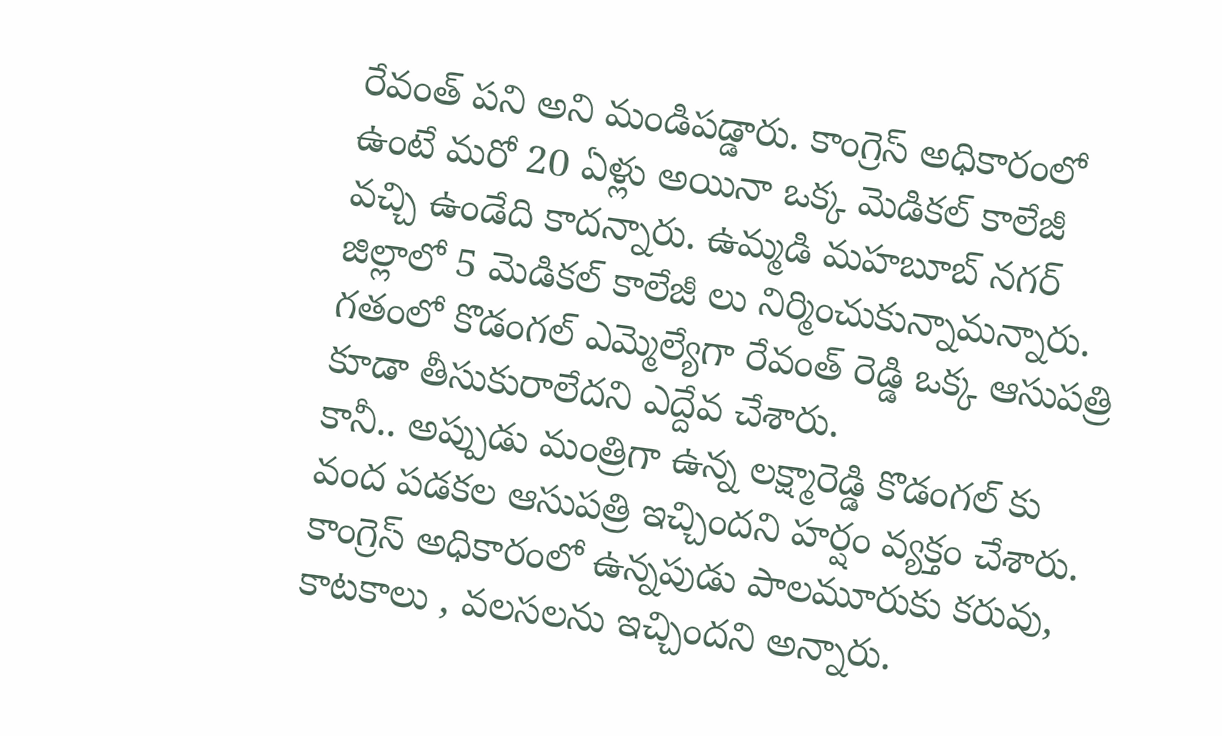రేవంత్ పని అని మండిపడ్డారు. కాంగ్రెస్ అధికారంలో ఉంటే మరో 20 ఏళ్లు అయినా ఒక్క మెడికల్ కాలేజీ వచ్చి ఉండేది కాదన్నారు. ఉమ్మడి మహబూబ్ నగర్ జిల్లాలో 5 మెడికల్ కాలేజీ లు నిర్మించుకున్నామన్నారు. గతంలో కొడంగల్ ఎమ్మెల్యేగా రేవంత్ రెడ్డి ఒక్క ఆసుపత్రి కూడా తీసుకురాలేదని ఎద్దేవ చేశారు.
కానీ.. అప్పుడు మంత్రిగా ఉన్న లక్ష్మారెడ్డి కొడంగల్ కు వంద పడకల ఆసుపత్రి ఇచ్చిందని హర్షం వ్యక్తం చేశారు. కాంగ్రెస్ అధికారంలో ఉన్నపుడు పాలమూరుకు కరువు, కాటకాలు , వలసలను ఇచ్చిందని అన్నారు.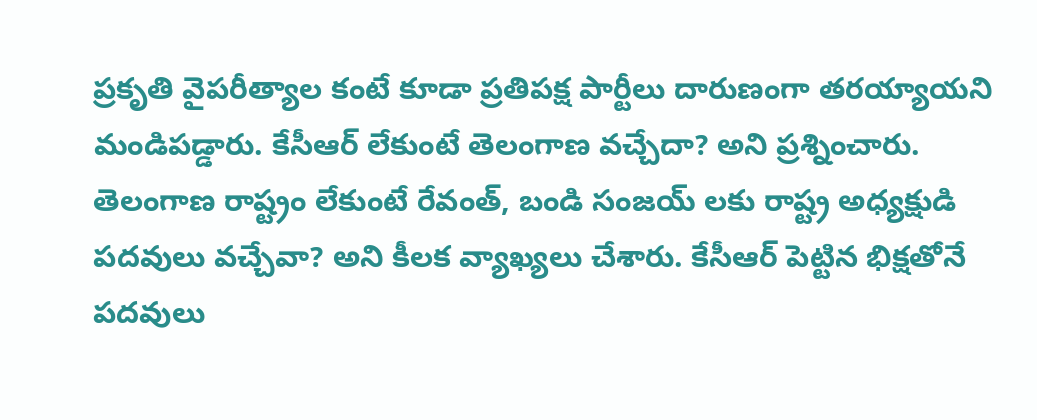ప్రకృతి వైపరీత్యాల కంటే కూడా ప్రతిపక్ష పార్టీలు దారుణంగా తరయ్యాయని మండిపడ్డారు. కేసీఆర్ లేకుంటే తెలంగాణ వచ్చేదా? అని ప్రశ్నించారు. తెలంగాణ రాష్ట్రం లేకుంటే రేవంత్, బండి సంజయ్ లకు రాష్ట్ర అధ్యక్షుడి పదవులు వచ్చేవా? అని కీలక వ్యాఖ్యలు చేశారు. కేసీఆర్ పెట్టిన భిక్షతోనే పదవులు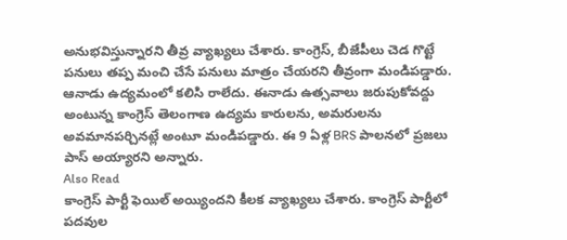అనుభవిస్తున్నారని తీవ్ర వ్యాఖ్యలు చేశారు. కాంగ్రెస్, బీజేపీలు చెడ గొట్టే పనులు తప్ప మంచి చేసే పనులు మాత్రం చేయరని తీవ్రంగా మండిపడ్డారు. ఆనాడు ఉద్యమంలో కలిసి రాలేదు. ఈనాడు ఉత్సవాలు జరుపుకోవద్దు అంటున్న కాంగ్రెస్ తెలంగాణ ఉద్యమ కారులను, అమరులను అవమానపర్చినట్లే అంటూ మండిపడ్డారు. ఈ 9 ఏళ్ల BRS పాలనలో ప్రజలు పాస్ అయ్యారని అన్నారు.
Also Read
కాంగ్రెస్ పార్టీ ఫెయిల్ అయ్యిందని కీలక వ్యాఖ్యలు చేశారు. కాంగ్రెస్ పార్టీలో పదవుల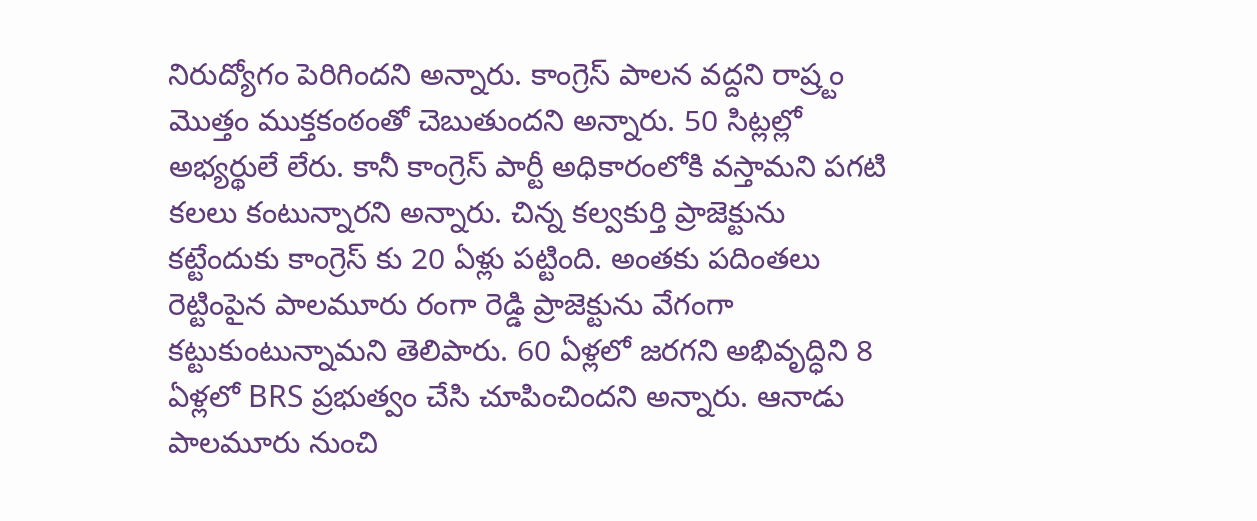నిరుద్యోగం పెరిగిందని అన్నారు. కాంగ్రెస్ పాలన వద్దని రాష్ర్టం మొత్తం ముక్తకంఠంతో చెబుతుందని అన్నారు. 50 సిట్లల్లో అభ్యర్థులే లేరు. కానీ కాంగ్రెస్ పార్టీ అధికారంలోకి వస్తామని పగటి కలలు కంటున్నారని అన్నారు. చిన్న కల్వకుర్తి ప్రాజెక్టును కట్టేందుకు కాంగ్రెస్ కు 20 ఏళ్లు పట్టింది. అంతకు పదింతలు రెట్టింపైన పాలమూరు రంగా రెడ్డి ప్రాజెక్టును వేగంగా కట్టుకుంటున్నామని తెలిపారు. 60 ఏళ్లలో జరగని అభివృద్ధిని 8 ఏళ్లలో BRS ప్రభుత్వం చేసి చూపించిందని అన్నారు. ఆనాడు పాలమూరు నుంచి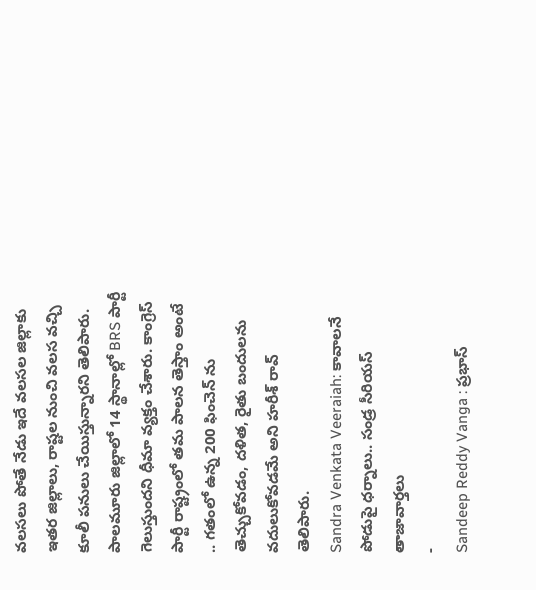వలసలు పోతే నేడు ఇదే వలసల జిల్లాకు ఇతర జిల్లాలు, రాష్టల నుంచి వలస వచ్చి కూలీ పనులు చేయిస్తున్నారని తెలిపారు. పాలమూరు జిల్లాలో 14 స్థానాల్లో BRS పార్టీ గెలుస్తుందని ధీమా వ్యక్తం చేశారు. కాంగ్రెస్ పార్టీ రాష్ట్రంలో తమ పాలన తెస్తాం అంటే .. గతంలో ఉన్న 200 ఫించెన్ ను తెచ్చుకోవడం, దళిత, రైతు బందులను వదులుకోవడమే అని హరీశ్ రావ్ తెలిపారు.
Sandra Venkata Veeraiah: కావాలనే పోడుపై ధర్నాలు.. సండ్ర సీరియస్
తాజావార్తలు
-
Sandeep Reddy Vanga : ప్రభాస్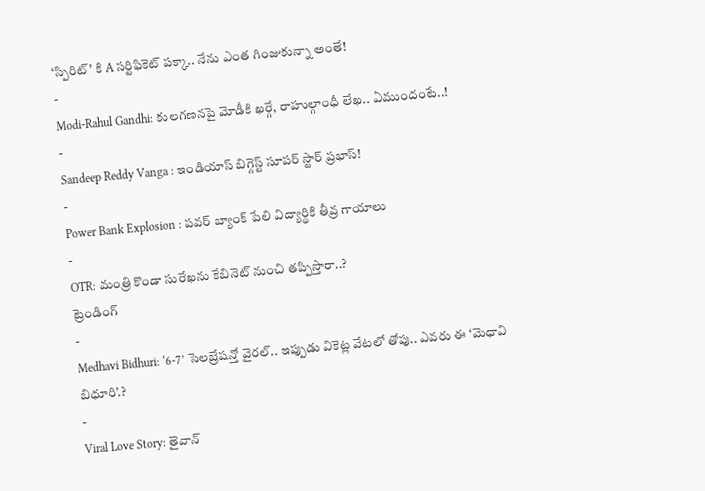‘స్పిరిట్’ కి A సర్టిఫికెట్ పక్కా.. నేను ఎంత గింజుకున్నా అంతే!
-
Modi-Rahul Gandhi: కులగణనపై మోడీకి ఖర్గే, రాహుల్గాంధీ లేఖ.. ఏముందంటే..!
-
Sandeep Reddy Vanga : ఇండియాస్ బిగ్గెస్ట్ సూపర్ స్టార్ ప్రభాస్!
-
Power Bank Explosion : పవర్ బ్యాంక్ పేలి విద్యార్థికి తీవ్ర గాయాలు
-
OTR: మంత్రి కొండా సురేఖను కేబినెట్ నుంచి తప్పిస్తారా..?
ట్రెండింగ్
-
Medhavi Bidhuri: ‘6-7’ సెలబ్రేషన్తో వైరల్.. ఇప్పుడు వికెట్ల వేటలో తోపు.. ఎవరు ఈ ‘మెధావి బిధూరి’.?
-
Viral Love Story: తైవాన్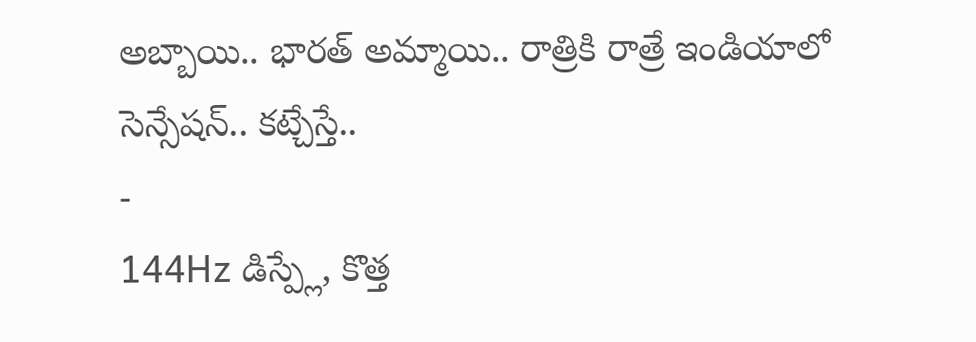అబ్బాయి.. భారత్ అమ్మాయి.. రాత్రికి రాత్రే ఇండియాలో సెన్సేషన్.. కట్చేస్తే..
-
144Hz డిస్ప్లే, కొత్త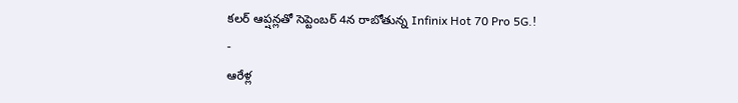కలర్ ఆప్షన్లతో సెప్టెంబర్ 4న రాబోతున్న Infinix Hot 70 Pro 5G.!
-
ఆరేళ్ల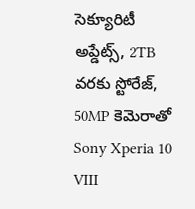సెక్యూరిటీ అప్డేట్స్, 2TB వరకు స్టోరేజ్, 50MP కెమెరాతో Sony Xperia 10 VIII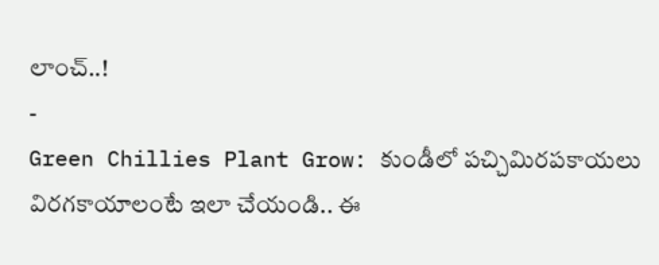లాంచ్..!
-
Green Chillies Plant Grow: కుండీలో పచ్చిమిరపకాయలు విరగకాయాలంటే ఇలా చేయండి.. ఈ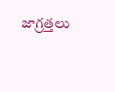జాగ్రత్తలు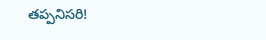తప్పనిసరి!